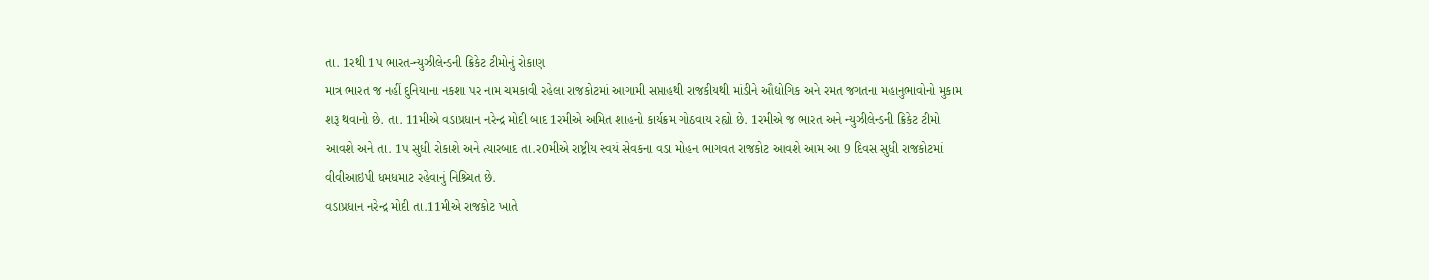તા. 1રથી 1પ ભારત-ન્યુઝીલેન્ડની ક્રિકેટ ટીમોનું રોકાણ
માત્ર ભારત જ નહીં દુનિયાના નકશા પર નામ ચમકાવી રહેલા રાજકોટમાં આગામી સપ્તાહથી રાજકીયથી માંડીને ઔદ્યોગિક અને રમત જગતના મહાનુભાવોનો મુકામ શરૂ થવાનો છે. તા. 11મીએ વડાપ્રધાન નરેન્દ્ર મોદી બાદ 1રમીએ અમિત શાહનો કાર્યક્રમ ગોઠવાય રહ્યો છે. 1રમીએ જ ભારત અને ન્યુઝીલેન્ડની ક્રિકેટ ટીમો આવશે અને તા. 1પ સુધી રોકાશે અને ત્યારબાદ તા.ર0મીએ રાષ્ટ્રીય સ્વયં સેવકના વડા મોહન ભાગવત રાજકોટ આવશે આમ આ 9 દિવસ સુધી રાજકોટમાં વીવીઆઇપી ધમધમાટ રહેવાનું નિશ્ર્ચિત છે.
વડાપ્રધાન નરેન્દ્ર મોદી તા.11મીએ રાજકોટ ખાતે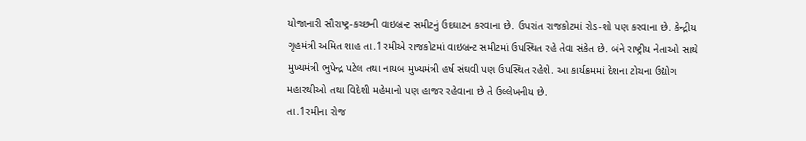યોજાનારી સૌરાષ્ટ્ર-કચ્છની વાઇબ્રન્ટ સમીટનું ઉદઘાટન કરવાના છે. ઉપરાંત રાજકોટમાં રોડ-શો પણ કરવાના છે. કેન્દ્રીય ગૃહમંત્રી અમિત શાહ તા.1રમીએ રાજકોટમાં વાઇબ્રન્ટ સમીટમાં ઉપસ્થિત રહે તેવા સંકેત છે. બંને રાષ્ટ્રીય નેતાઓ સાથે મુખ્યમંત્રી ભુપેન્દ્ર પટેલ તથા નાયબ મુખ્યમંત્રી હર્ષ સંઘવી પણ ઉપસ્થિત રહેશે. આ કાર્યક્રમમાં દેશના ટોચના ઉદ્યોગ મહારથીઓ તથા વિદેશી મહેમાનો પણ હાજર રહેવાના છે તે ઉલ્લેખનીય છે.
તા.1રમીના રોજ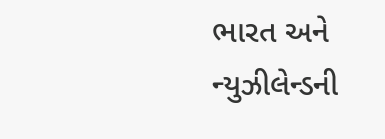ભારત અને ન્યુઝીલેન્ડની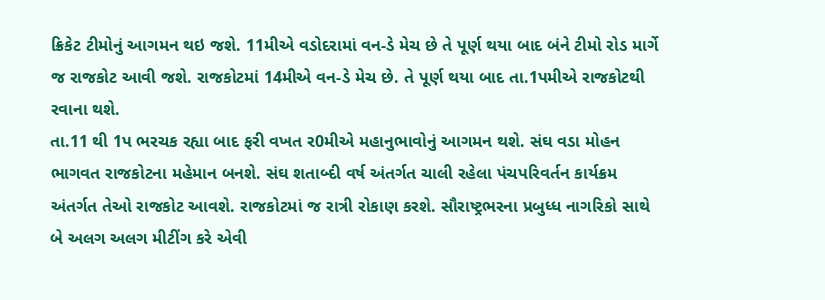ક્રિકેટ ટીમોનું આગમન થઇ જશે. 11મીએ વડોદરામાં વન-ડે મેચ છે તે પૂર્ણ થયા બાદ બંને ટીમો રોડ માર્ગે જ રાજકોટ આવી જશે. રાજકોટમાં 14મીએ વન-ડે મેચ છે. તે પૂર્ણ થયા બાદ તા.1પમીએ રાજકોટથી રવાના થશે.
તા.11 થી 1પ ભરચક રહ્યા બાદ ફરી વખત ર0મીએ મહાનુભાવોનું આગમન થશે. સંઘ વડા મોહન ભાગવત રાજકોટના મહેમાન બનશે. સંઘ શતાબ્દી વર્ષ અંતર્ગત ચાલી રહેલા પંચપરિવર્તન કાર્યક્રમ અંતર્ગત તેઓ રાજકોટ આવશે. રાજકોટમાં જ રાત્રી રોકાણ કરશે. સૌરાષ્ટ્રભરના પ્રબુધ્ધ નાગરિકો સાથે બે અલગ અલગ મીટીંગ કરે એવી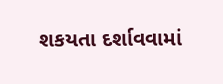શકયતા દર્શાવવામાં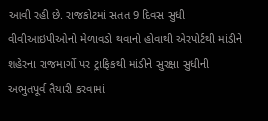આવી રહી છે. રાજકોટમાં સતત 9 દિવસ સુધી વીવીઆઇપીઓનો મેળાવડો થવાનો હોવાથી એરપોર્ટથી માંડીને શહેરના રાજમાર્ગો પર ટ્રાફિકથી માંડીને સુરક્ષા સુધીની અભુતપૂર્વ તૈયારી કરવામાં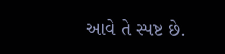આવે તે સ્પષ્ટ છે.